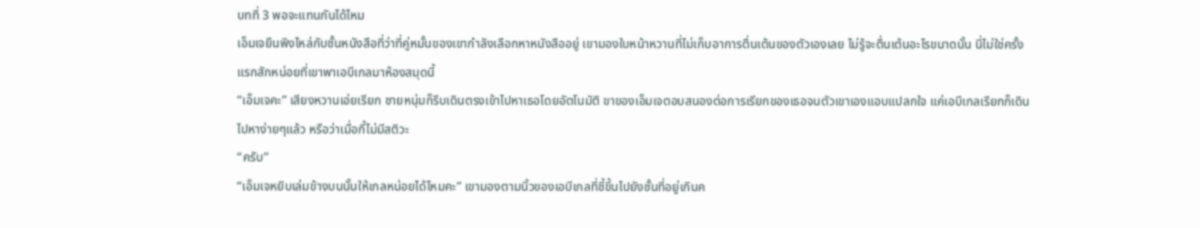บทที่ 3 พอจะแทนกันได้ไหม
เอ็มเจยืนพิงไหล่กับชั้นหนังสือที่ว่าที่คู่หมั้นของเขากำลังเลือกหาหนังสืออยู่ เขามองใบหน้าหวานที่ไม่เก็บอาการตื่นเต้นของตัวเองเลย ไม่รู้จะตื่นเต้นอะไรขนาดนั้น นี่ไม่ใช่ครั้งแรกสักหน่อยที่เขาพาเอบีเกลมาห้องสมุดนี้
“เอ็มเจคะ” เสียงหวานเอ่ยเรียก ชายหนุ่มก็รีบเดินตรงเข้าไปหาเธอโดยอัตโนมัติ ขาของเอ็มเจตอบสนองต่อการเรียกของเธอจนตัวเขาเองแอบแปลกใจ แค่เอบีเกลเรียกก็เดินไปหาง่ายๆแล้ว หรือว่าเมื่อกี้ไม่มีสติวะ
“ครับ”
“เอ็มเจหยิบเล่มข้างบนนั้นให้เกลหน่อยได้ไหมคะ” เขามองตามนิ้วของเอบีเกลที่ชี้ขึ้นไปยังชั้นที่อยู่เกินค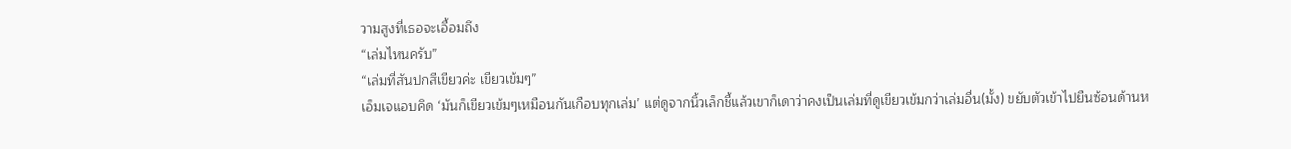วามสูงที่เธอจะเอื้อมถึง
“เล่มไหนครับ”
“เล่มที่สันปกสีเขียวค่ะ เขียวเข้มๆ”
เอ็มเจแอบคิด ‘มันก็เขียวเข้มๆเหมือนกันเกือบทุกเล่ม’ แต่ดูจากนิ้วเล็กชี้แล้วเขาก็เดาว่าคงเป็นเล่มที่ดูเขียวเข้มกว่าเล่มอื่น(มั้ง) ขยับตัวเข้าไปยืนซ้อนด้านห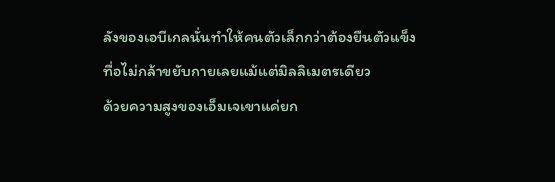ลังของเอบีเกลนั่นทำให้คนตัวเล็กกว่าต้องยืนตัวแข็งทื่อไม่กล้าขยับกายเลยแม้แต่มิลลิเมตรเดียว
ด้วยความสูงของเอ็มเจเขาแค่ยก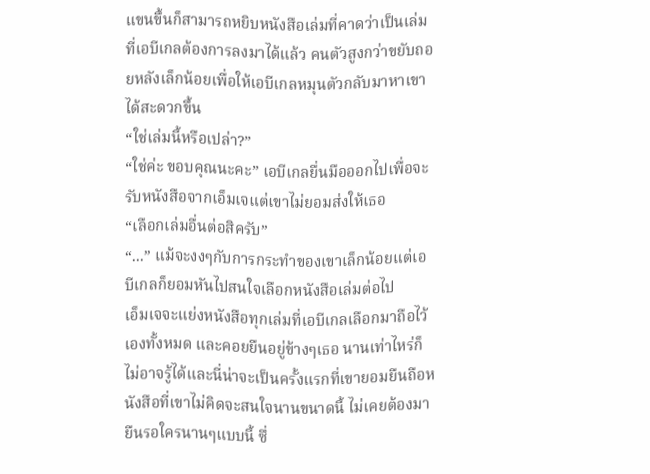แขนขึ้นก็สามารถหยิบหนังสือเล่มที่คาดว่าเป็นเล่มที่เอบีเกลต้องการลงมาได้แล้ว คนตัวสูงกว่าขยับถอยหลังเล็กน้อยเพื่อให้เอบีเกลหมุนตัวกลับมาหาเขาได้สะดวกขึ้น
“ใช่เล่มนี้หรือเปล่า?”
“ใช่ค่ะ ขอบคุณนะคะ” เอบีเกลยื่นมือออกไปเพื่อจะรับหนังสือจากเอ็มเจแต่เขาไม่ยอมส่งให้เธอ
“เลือกเล่มอื่นต่อสิครับ”
“...” แม้จะงงๆกับการกระทำของเขาเล็กน้อยแต่เอบีเกลก็ยอมหันไปสนใจเลือกหนังสือเล่มต่อไป
เอ็มเจจะแย่งหนังสือทุกเล่มที่เอบีเกลเลือกมาถือไว้เองทั้งหมด และคอยยืนอยู่ข้างๆเธอ นานเท่าไหร่ก็ไม่อาจรู้ได้และนี่น่าจะเป็นครั้งแรกที่เขายอมยืนถือหนังสือที่เขาไม่คิดจะสนใจนานขนาดนี้ ไม่เคยต้องมายืนรอใครนานๆแบบนี้ ซึ่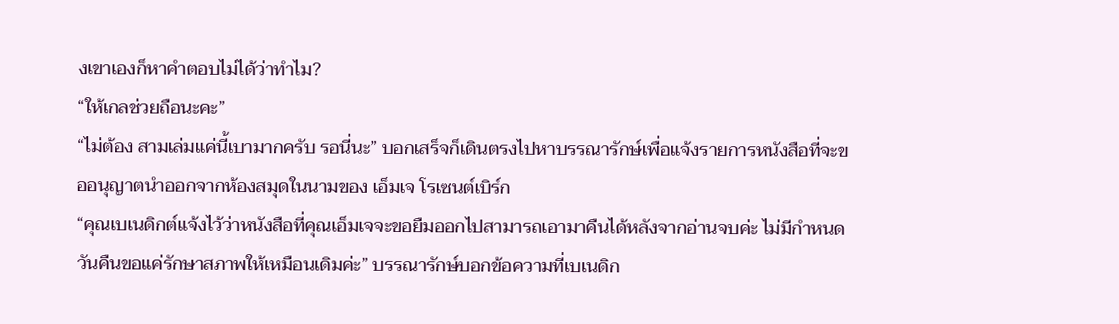งเขาเองก็หาคำตอบไม่ได้ว่าทำไม?
“ให้เกลช่วยถือนะคะ”
“ไม่ต้อง สามเล่มแค่นี้เบามากครับ รอนี่นะ” บอกเสร็จก็เดินตรงไปหาบรรณารักษ์เพื่อแจ้งรายการหนังสือที่จะขออนุญาตนำออกจากห้องสมุดในนามของ เอ็มเจ โรเซนต์เบิร์ก
“คุณเบเนดิกต์แจ้งไว้ว่าหนังสือที่คุณเอ็มเจจะขอยืมออกไปสามารถเอามาคืนได้หลังจากอ่านจบค่ะ ไม่มีกำหนดวันคืนขอแค่รักษาสภาพให้เหมือนเดิมค่ะ” บรรณารักษ์บอกข้อความที่เบเนดิก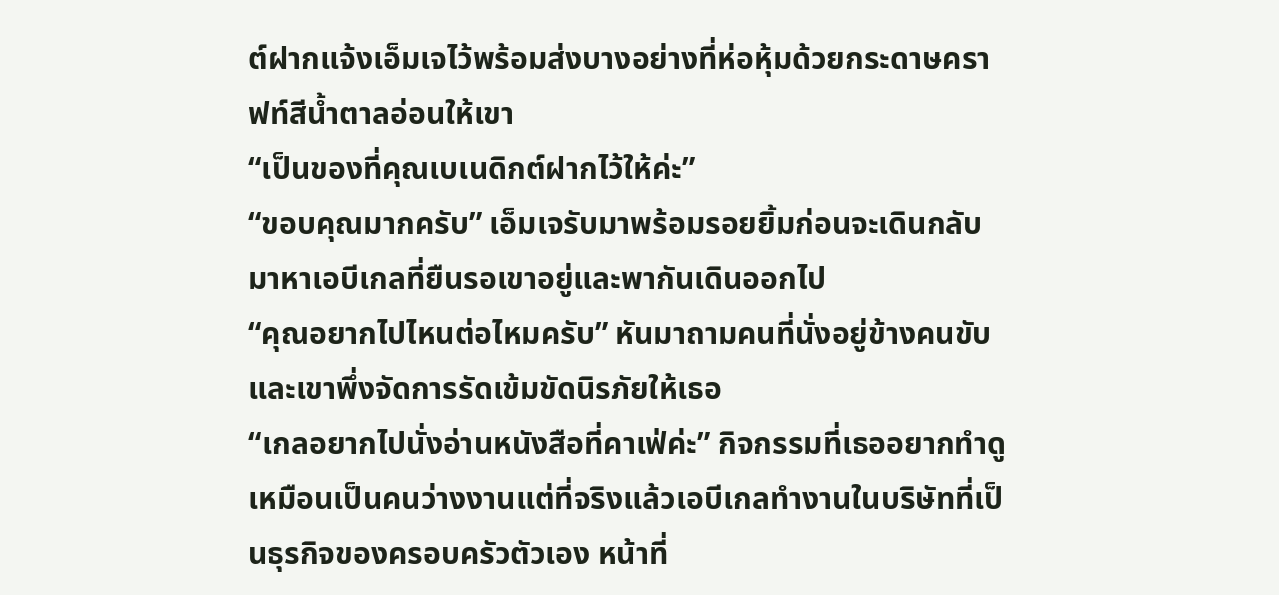ต์ฝากแจ้งเอ็มเจไว้พร้อมส่งบางอย่างที่ห่อหุ้มด้วยกระดาษคราฟท์สีน้ำตาลอ่อนให้เขา
“เป็นของที่คุณเบเนดิกต์ฝากไว้ให้ค่ะ”
“ขอบคุณมากครับ” เอ็มเจรับมาพร้อมรอยยิ้มก่อนจะเดินกลับมาหาเอบีเกลที่ยืนรอเขาอยู่และพากันเดินออกไป
“คุณอยากไปไหนต่อไหมครับ” หันมาถามคนที่นั่งอยู่ข้างคนขับและเขาพึ่งจัดการรัดเข้มขัดนิรภัยให้เธอ
“เกลอยากไปนั่งอ่านหนังสือที่คาเฟ่ค่ะ” กิจกรรมที่เธออยากทำดูเหมือนเป็นคนว่างงานแต่ที่จริงแล้วเอบีเกลทำงานในบริษัทที่เป็นธุรกิจของครอบครัวตัวเอง หน้าที่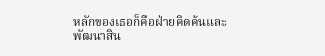หลักของเธอก็คือฝ่ายคิดค้นและพัฒนาสิน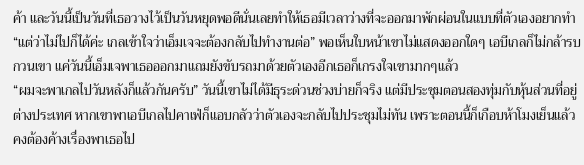ค้า และวันนี้เป็นวันที่เธอวางไว้เป็นวันหยุดพอดีนั่นเลยทำให้เธอมีเวลาว่างที่จะออกมาพักผ่อนในแบบที่ตัวเองอยากทำ
“แต่ว่าไม่ไปก็ได้ค่ะ เกลเข้าใจว่าเอ็มเจจะต้องกลับไปทำงานต่อ” พอเห็นใบหน้าเขาไม่แสดงออกใดๆ เอบีเกลก็ไม่กล้ารบกวนเขา แค่วันนี้เอ็มเจพาเธอออกมาแถมยังขับรถมาด้วยตัวเองอีกเธอก็เกรงใจเขามากๆแล้ว
“ผมจะพาเกลไปวันหลังก็แล้วกันครับ” วันนี้เขาไม่ได้มีธุระด่วนช่วงบ่ายก็จริง แต่มีประชุมตอนสองทุ่มกับหุ้นส่วนที่อยู่ต่างประเทศ หากเขาพาเอบีเกลไปคาเฟ่ก็แอบกลัวว่าตัวเองจะกลับไปประชุมไม่ทัน เพราะตอนนี้ก็เกือบห้าโมงเย็นแล้วคงต้องค้างเรื่องพาเธอไป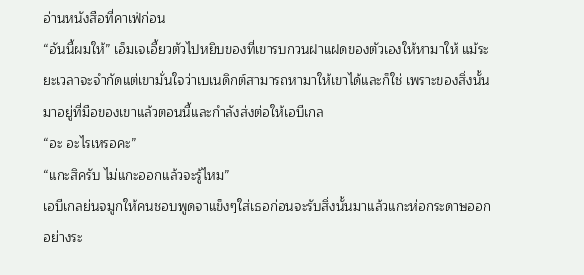อ่านหนังสือที่คาเฟ่ก่อน
“อันนี้ผมให้” เอ็มเจเอี้ยวตัวไปหยิบของที่เขารบกวนฝาแฝดของตัวเองให้หามาให้ แม้ระยะเวลาจะจำกัดแต่เขามั่นใจว่าเบเนดิกต์สามารถหามาให้เขาได้และก็ใช่ เพราะของสิ่งนั้นมาอยู่ที่มือของเขาแล้วตอนนี้และกำลังส่งต่อให้เอบีเกล
“อะ อะไรเหรอคะ”
“แกะสิครับ ไม่แกะออกแล้วจะรู้ไหม”
เอบีเกลย่นจมูกให้คนชอบพูดจาแข็งๆใส่เธอก่อนจะรับสิ่งนั้นมาแล้วแกะห่อกระดาษออกอย่างระ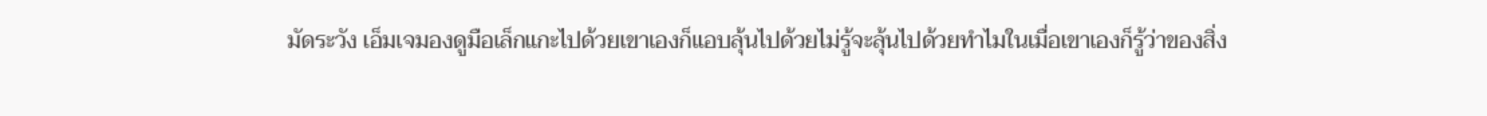มัดระวัง เอ็มเจมองดูมือเล็กแกะไปด้วยเขาเองก็แอบลุ้นไปด้วยไม่รู้จะลุ้นไปด้วยทำไมในเมื่อเขาเองก็รู้ว่าของสิ่ง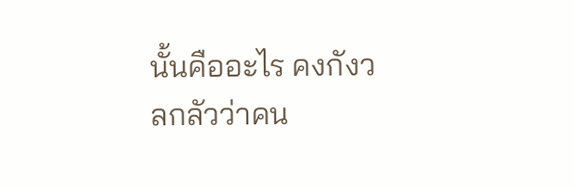นั้นคืออะไร คงกังวลกลัวว่าคน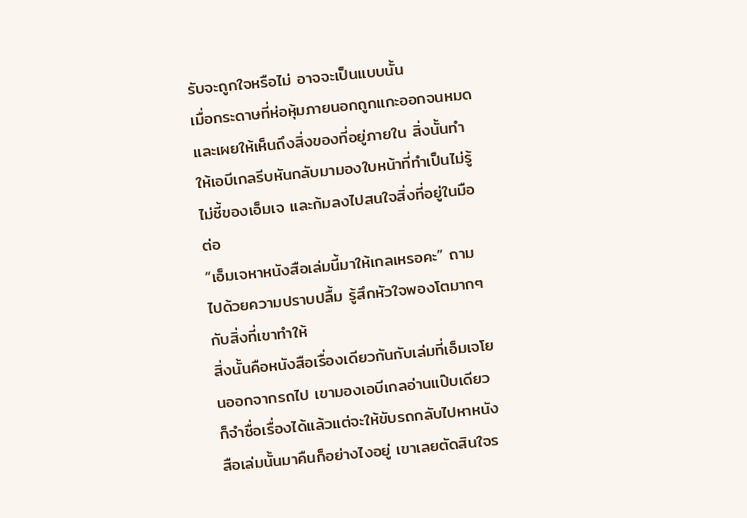รับจะถูกใจหรือไม่ อาจจะเป็นแบบนั้น
เมื่อกระดาษที่ห่อหุ้มภายนอกถูกแกะออกจนหมดและเผยให้เห็นถึงสิ่งของที่อยู่ภายใน สิ่งนั้นทำให้เอบีเกลรีบหันกลับมามองใบหน้าที่ทำเป็นไม่รู้ไม่ชี้ของเอ็มเจ และก้มลงไปสนใจสิ่งที่อยู่ในมือต่อ
“เอ็มเจหาหนังสือเล่มนี้มาให้เกลเหรอคะ” ถามไปด้วยความปราบปลื้ม รู้สึกหัวใจพองโตมากๆกับสิ่งที่เขาทำให้
สิ่งนั้นคือหนังสือเรื่องเดียวกันกับเล่มที่เอ็มเจโยนออกจากรถไป เขามองเอบีเกลอ่านแป๊บเดียวก็จำชื่อเรื่องได้แล้วแต่จะให้ขับรถกลับไปหาหนังสือเล่มนั้นมาคืนก็อย่างไงอยู่ เขาเลยตัดสินใจร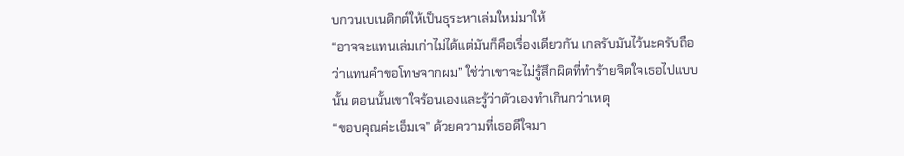บกวนเบเนดิกต์ให้เป็นธุระหาเล่มใหม่มาให้
“อาจจะแทนเล่มเก่าไม่ได้แต่มันก็คือเรื่องเดียวกัน เกลรับมันไว้นะครับถือว่าแทนคำขอโทษจากผม” ใช่ว่าเขาจะไม่รู้สึกผิดที่ทำร้ายจิตใจเธอไปแบบนั้น ตอนนั้นเขาใจร้อนเองและรู้ว่าตัวเองทำเกินกว่าเหตุ
“ขอบคุณค่ะเอ็มเจ” ด้วยความที่เธอดีใจมา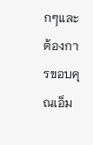กๆและต้องการขอบคุณเอ็ม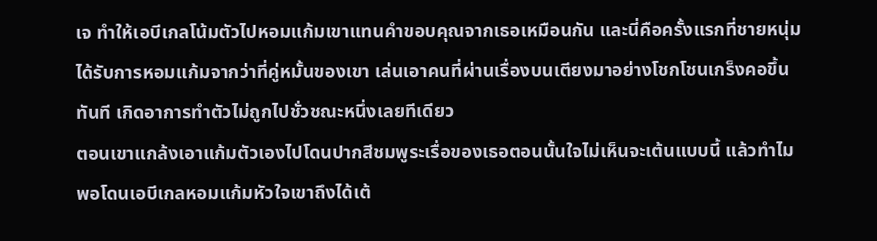เจ ทำให้เอบีเกลโน้มตัวไปหอมแก้มเขาแทนคำขอบคุณจากเธอเหมือนกัน และนี่คือครั้งแรกที่ชายหนุ่มได้รับการหอมแก้มจากว่าที่คู่หมั้นของเขา เล่นเอาคนที่ผ่านเรื่องบนเตียงมาอย่างโชกโชนเกร็งคอขึ้นทันที เกิดอาการทำตัวไม่ถูกไปชั่วชณะหนึ่งเลยทีเดียว
ตอนเขาแกล้งเอาแก้มตัวเองไปโดนปากสีชมพูระเรื่อของเธอตอนนั้นใจไม่เห็นจะเต้นแบบนี้ แล้วทำไมพอโดนเอบีเกลหอมแก้มหัวใจเขาถึงได้เต้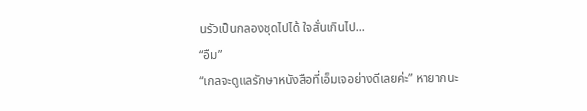นรัวเป็นกลองชุดไปได้ ใจสั่นเกินไป...
“อืม”
“เกลจะดูแลรักษาหนังสือที่เอ็มเจอย่างดีเลยค่ะ” หายากนะ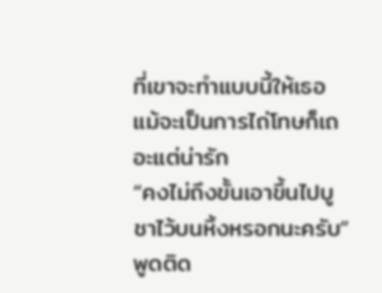ที่เขาจะทำแบบนี้ให้เธอ แม้จะเป็นการไถ่โทษก็เถอะแต่น่ารัก
“คงไม่ถึงขั้นเอาขึ้นไปบูชาไว้บนหิ้งหรอกนะครับ” พูดติด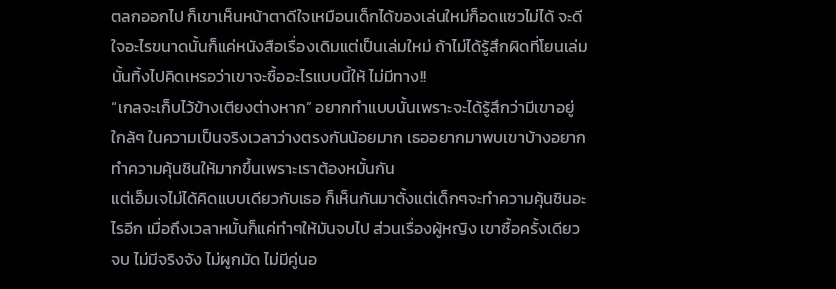ตลกออกไป ก็เขาเห็นหน้าตาดีใจเหมือนเด็กได้ของเล่นใหม่ก็อดแซวไม่ได้ จะดีใจอะไรขนาดนั้นก็แค่หนังสือเรื่องเดิมแต่เป็นเล่มใหม่ ถ้าไม่ได้รู้สึกผิดที่โยนเล่มนั้นทิ้งไปคิดเหรอว่าเขาจะซื้ออะไรแบบนี้ให้ ไม่มีทาง!!
“เกลจะเก็บไว้ข้างเตียงต่างหาก” อยากทำแบบนั้นเพราะจะได้รู้สึกว่ามีเขาอยู่ใกล้ๆ ในความเป็นจริงเวลาว่างตรงกันน้อยมาก เธออยากมาพบเขาบ้างอยากทำความคุ้นชินให้มากขึ้นเพราะเราต้องหมั้นกัน
แต่เอ็มเจไม่ได้คิดแบบเดียวกับเธอ ก็เห็นกันมาตั้งแต่เด็กๆจะทำความคุ้นชินอะไรอีก เมื่อถึงเวลาหมั้นก็แค่ทำๆให้มันจบไป ส่วนเรื่องผู้หญิง เขาซื้อครั้งเดียวจบ ไม่มีจริงจัง ไม่ผูกมัด ไม่มีคู่นอ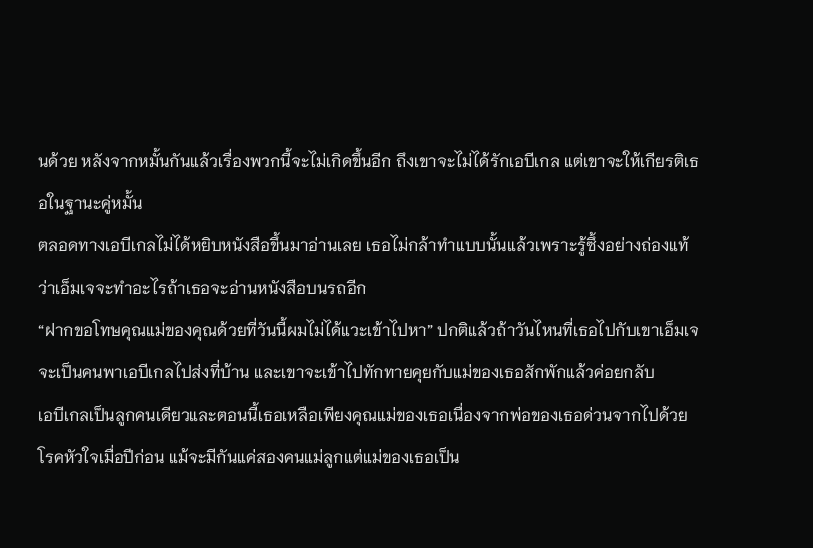นด้วย หลังจากหมั้นกันแล้วเรื่องพวกนี้จะไม่เกิดขึ้นอีก ถึงเขาจะไม่ได้รักเอบีเกล แต่เขาจะให้เกียรติเธอในฐานะคู่หมั้น
ตลอดทางเอบีเกลไม่ได้หยิบหนังสือขึ้นมาอ่านเลย เธอไม่กล้าทำแบบนั้นแล้วเพราะรู้ซึ้งอย่างถ่องแท้ว่าเอ็มเจจะทำอะไรถ้าเธอจะอ่านหนังสือบนรถอีก
“ฝากขอโทษคุณแม่ของคุณด้วยที่วันนี้ผมไม่ได้แวะเข้าไปหา” ปกติแล้วถ้าวันไหนที่เธอไปกับเขาเอ็มเจจะเป็นคนพาเอบีเกลไปส่งที่บ้าน และเขาจะเข้าไปทักทายคุยกับแม่ของเธอสักพักแล้วค่อยกลับ
เอบีเกลเป็นลูกคนเดียวและตอนนี้เธอเหลือเพียงคุณแม่ของเธอเนื่องจากพ่อของเธอด่วนจากไปด้วยโรคหัวใจเมื่อปีก่อน แม้จะมีกันแค่สองคนแม่ลูกแต่แม่ของเธอเป็น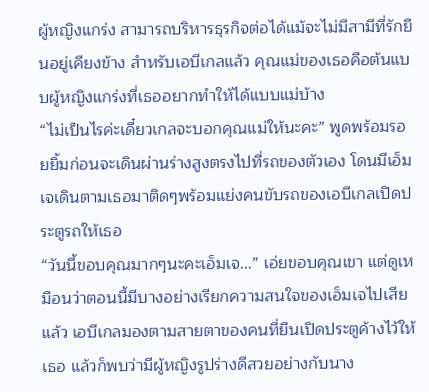ผู้หญิงแกร่ง สามารถบริหารธุรกิจต่อได้แม้จะไม่มีสามีที่รักยืนอยู่เคียงข้าง สำหรับเอบีเกลแล้ว คุณแม่ของเธอคือต้นแบบผู้หญิงแกร่งที่เธออยากทำให้ได้แบบแม่บ้าง
“ไม่เป็นไรค่ะเดี๋ยวเกลจะบอกคุณแม่ให้นะคะ” พูดพร้อมรอยยิ้มก่อนจะเดินผ่านร่างสูงตรงไปที่รถของตัวเอง โดนมีเอ็มเจเดินตามเธอมาติดๆพร้อมแย่งคนขับรถของเอบีเกลเปิดประตูรถให้เธอ
“วันนี้ขอบคุณมากๆนะคะเอ็มเจ...” เอ่ยขอบคุณเขา แต่ดูเหมือนว่าตอนนี้มีบางอย่างเรียกความสนใจของเอ็มเจไปเสียแล้ว เอบีเกลมองตามสายตาของคนที่ยืนเปิดประตูค้างไว้ให้เธอ แล้วก็พบว่ามีผู้หญิงรูปร่างดีสวยอย่างกับนาง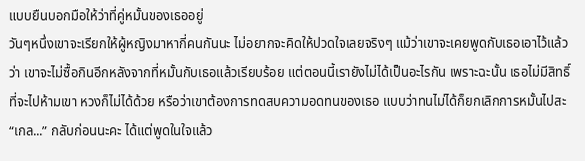แบบยืนบอกมือให้ว่าที่คู่หมั้นของเธออยู่
วันๆหนึ่งเขาจะเรียกให้ผู้หญิงมาหากี่คนกันนะ ไม่อยากจะคิดให้ปวดใจเลยจริงๆ แม้ว่าเขาจะเคยพูดกับเธอเอาไว้แล้วว่า เขาจะไม่ซื้อกินอีกหลังจากที่หมั้นกับเธอแล้วเรียบร้อย แต่ตอนนี้เรายังไม่ได้เป็นอะไรกัน เพราะฉะนั้น เธอไม่มีสิทธิ์ที่จะไปห้ามเขา หวงก็ไม่ได้ด้วย หรือว่าเขาต้องการทดสบความอดทนของเธอ แบบว่าทนไม่ได้ก็ยกเลิกการหมั้นไปสะ
“เกล...” กลับก่อนนะคะ ได้แต่พูดในใจแล้ว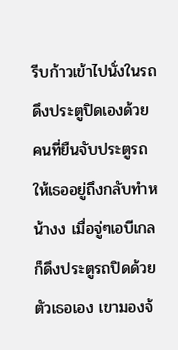รีบก้าวเข้าไปนั่งในรถดึงประตูปิดเองด้วย
คนที่ยืนจับประตูรถให้เธออยู่ถึงกลับทำหน้างง เมื่อจู่ๆเอบีเกลก็ดึงประตูรถปิดด้วยตัวเธอเอง เขามองจ้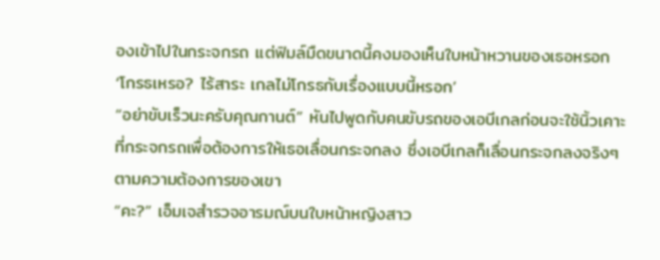องเข้าไปในกระจกรถ แต่ฟิมล์มืดขนาดนี้คงมองเห็นใบหน้าหวานของเธอหรอก
‘โกรธเหรอ? ไร้สาระ เกลไม่โกรธกับเรื่องแบบนี้หรอก’
“อย่าขับเร็วนะครับคุณกานต์” หันไปพูดกับคนขับรถของเอบีเกลก่อนจะใช้นิ้วเคาะที่กระจกรถเพื่อต้องการให้เธอเลื่อนกระจกลง ซึ่งเอบีเกลก็เลื่อนกระจกลงจริงๆตามความต้องการของเขา
“คะ?” เอ็มเจสำรวจอารมณ์บนใบหน้าหญิงสาว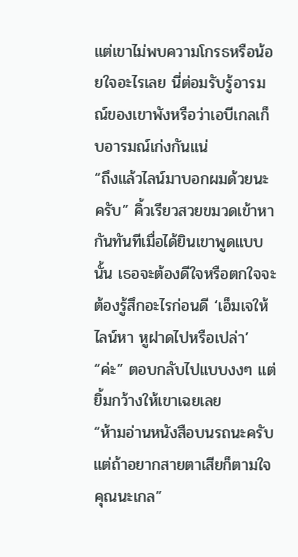แต่เขาไม่พบความโกรธหรือน้อยใจอะไรเลย นี่ต่อมรับรู้อารมณ์ของเขาพังหรือว่าเอบีเกลเก็บอารมณ์เก่งกันแน่
“ถึงแล้วไลน์มาบอกผมด้วยนะครับ” คิ้วเรียวสวยขมวดเข้าหากันทันทีเมื่อได้ยินเขาพูดแบบนั้น เธอจะต้องดีใจหรือตกใจจะต้องรู้สึกอะไรก่อนดี ‘เอ็มเจให้ไลน์หา หูฝาดไปหรือเปล่า’
“ค่ะ” ตอบกลับไปแบบงงๆ แต่ยิ้มกว้างให้เขาเฉยเลย
“ห้ามอ่านหนังสือบนรถนะครับ แต่ถ้าอยากสายตาเสียก็ตามใจคุณนะเกล”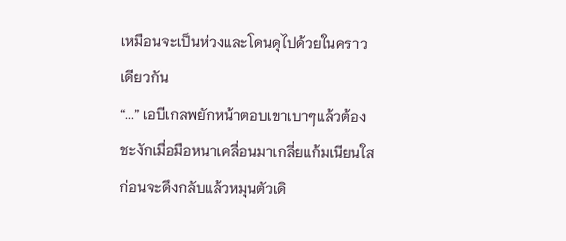เหมือนจะเป็นห่วงและโดนดุไปด้วยในคราวเดียวกัน
“...” เอบีเกลพยักหน้าตอบเขาเบาๆแล้วต้องชะงักเมื่อมือหนาเคลื่อนมาเกลี่ยแก้มเนียนใส ก่อนจะดึงกลับแล้วหมุนตัวเดิ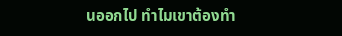นออกไป ทำไมเขาต้องทำ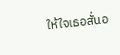ให้ใจเธอสั่นอ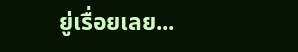ยู่เรื่อยเลย...